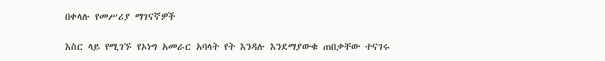በቀላሉ የመሥሪያ ማገናኛዎች

እስር ላይ የሚገኙ የኦነግ አመራር አባላት የት እንዳሉ እንደማያውቁ ጠበቃቸው ተናገሩ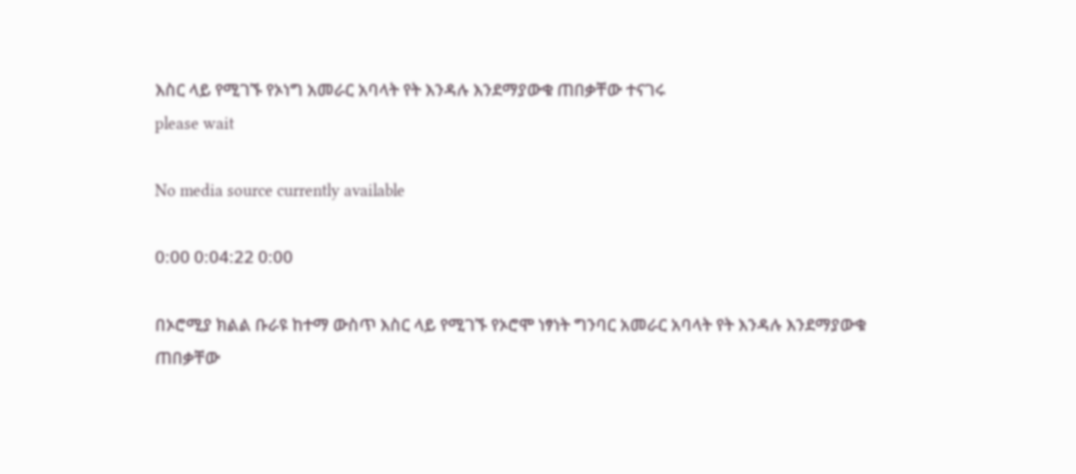እስር ላይ የሚገኙ የኦነግ አመራር አባላት የት እንዳሉ እንደማያውቁ ጠበቃቸው ተናገሩ
please wait

No media source currently available

0:00 0:04:22 0:00

በኦሮሚያ ክልል ቡራዩ ከተማ ውስጥ እስር ላይ የሚገኙ የኦሮሞ ነፃነት ግንባር አመራር አባላት የት እንዳሉ እንደማያውቁ ጠበቃቸው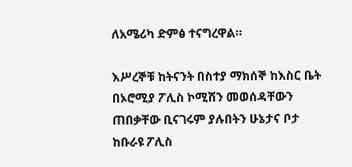ለአሜሪካ ድምፅ ተናግረዋል።

እሥረኞቹ ከትናንት በስተያ ማክሰኞ ከእስር ቤት በኦሮሚያ ፖሊስ ኮሚሽን መወሰዳቸውን ጠበቃቸው ቢናገሩም ያሉበትን ሁኔታና ቦታ ከቡራዩ ፖሊስ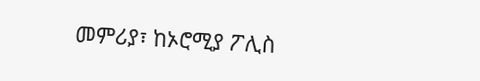መምሪያ፣ ከኦሮሚያ ፖሊስ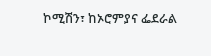ኮሚሽን፣ ከኦሮምያና ፌደራል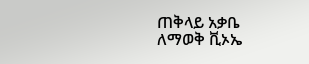ጠቅላይ አቃቤ ለማወቅ ቪኦኤ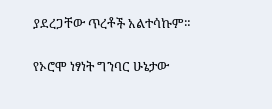ያደረጋቸው ጥረቶች አልተሳኩም።

የኦሮሞ ነፃነት ግንባር ሁኔታው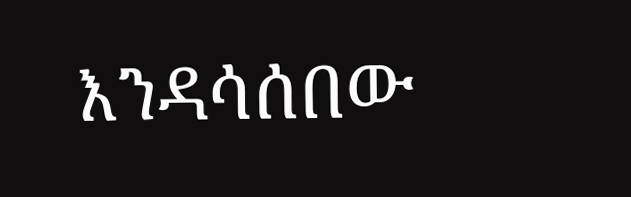እንዳሳሰበው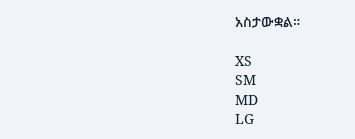አስታውቋል።

XS
SM
MD
LG